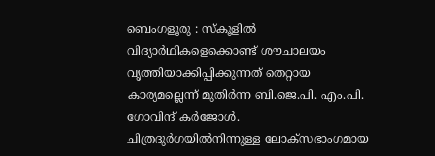ബെംഗളൂരു : സ്കൂളിൽ വിദ്യാർഥികളെക്കൊണ്ട് ശൗചാലയം വൃത്തിയാക്കിപ്പിക്കുന്നത് തെറ്റായ കാര്യമല്ലെന്ന് മുതിർന്ന ബി.ജെ.പി. എം.പി. ഗോവിന്ദ് കർജോൾ.
ചിത്രദുർഗയിൽനിന്നുള്ള ലോക്സഭാംഗമായ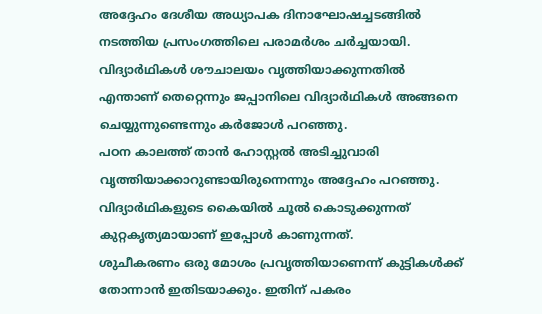അദ്ദേഹം ദേശീയ അധ്യാപക ദിനാഘോഷച്ചടങ്ങിൽ നടത്തിയ പ്രസംഗത്തിലെ പരാമർശം ചർച്ചയായി.
വിദ്യാർഥികൾ ശൗചാലയം വൃത്തിയാക്കുന്നതിൽ എന്താണ് തെറ്റെന്നും ജപ്പാനിലെ വിദ്യാർഥികൾ അങ്ങനെ ചെയ്യുന്നുണ്ടെന്നും കർജോൾ പറഞ്ഞു.
പഠന കാലത്ത് താൻ ഹോസ്റ്റൽ അടിച്ചുവാരി വൃത്തിയാക്കാറുണ്ടായിരുന്നെന്നും അദ്ദേഹം പറഞ്ഞു. വിദ്യാർഥികളുടെ കൈയിൽ ചൂൽ കൊടുക്കുന്നത് കുറ്റകൃത്യമായാണ് ഇപ്പോൾ കാണുന്നത്.
ശുചീകരണം ഒരു മോശം പ്രവൃത്തിയാണെന്ന് കുട്ടികൾക്ക് തോന്നാൻ ഇതിടയാക്കും. ഇതിന് പകരം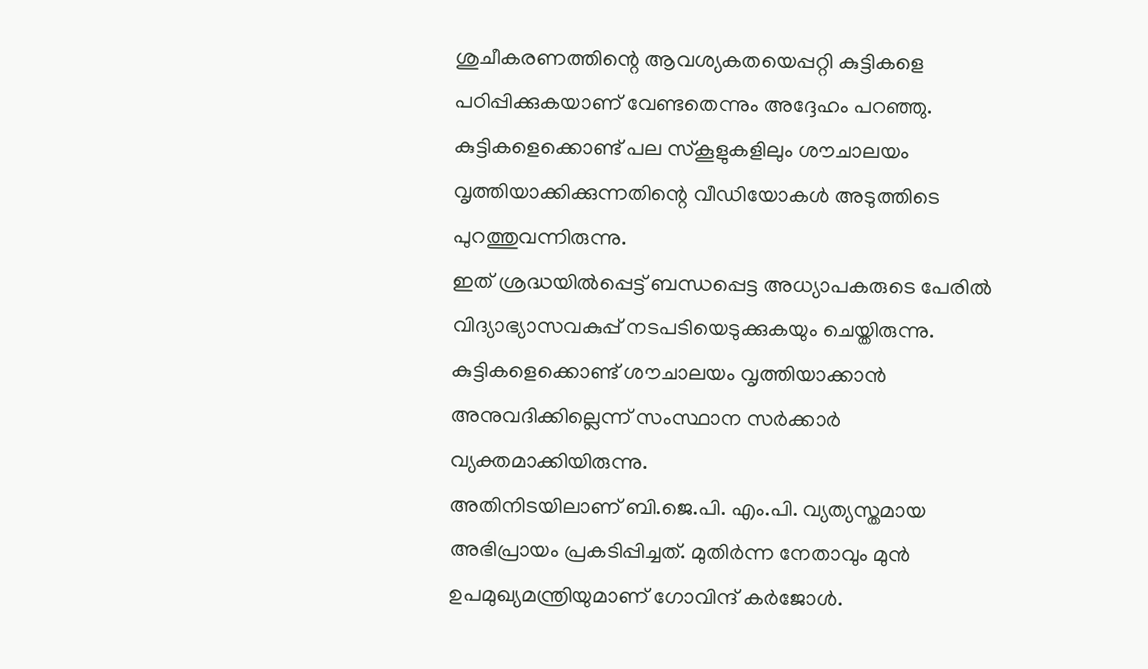ശുചീകരണത്തിന്റെ ആവശ്യകതയെപ്പറ്റി കുട്ടികളെ പഠിപ്പിക്കുകയാണ് വേണ്ടതെന്നും അദ്ദേഹം പറഞ്ഞു.
കുട്ടികളെക്കൊണ്ട് പല സ്കൂളുകളിലും ശൗചാലയം വൃത്തിയാക്കിക്കുന്നതിന്റെ വീഡിയോകൾ അടുത്തിടെ പുറത്തുവന്നിരുന്നു.
ഇത് ശ്രദ്ധയിൽപ്പെട്ട് ബന്ധപ്പെട്ട അധ്യാപകരുടെ പേരിൽ വിദ്യാഭ്യാസവകുപ്പ് നടപടിയെടുക്കുകയും ചെയ്തിരുന്നു.
കുട്ടികളെക്കൊണ്ട് ശൗചാലയം വൃത്തിയാക്കാൻ അനുവദിക്കില്ലെന്ന് സംസ്ഥാന സർക്കാർ വ്യക്തമാക്കിയിരുന്നു.
അതിനിടയിലാണ് ബി.ജെ.പി. എം.പി. വ്യത്യസ്തമായ അഭിപ്രായം പ്രകടിപ്പിച്ചത്. മുതിർന്ന നേതാവും മുൻ ഉപമുഖ്യമന്ത്രിയുമാണ് ഗോവിന്ദ് കർജോൾ.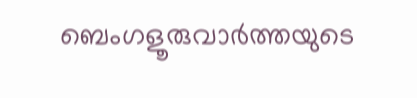ബെംഗളൂരുവാർത്തയുടെ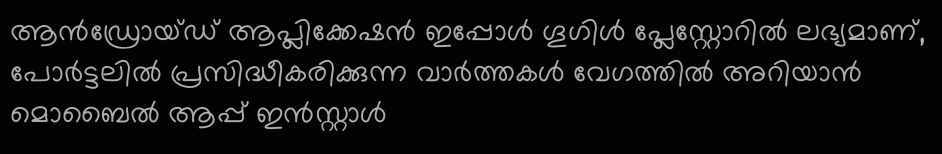ആൻഡ്രോയ്ഡ് ആപ്ലിക്കേഷൻ ഇപ്പോൾ ഗൂഗിൾ പ്ലേസ്റ്റോറിൽ ലഭ്യമാണ്, പോർട്ടലിൽ പ്രസിദ്ധീകരിക്കുന്ന വാർത്തകൾ വേഗത്തിൽ അറിയാൻ മൊബൈൽ ആപ്പ് ഇൻസ്റ്റാൾ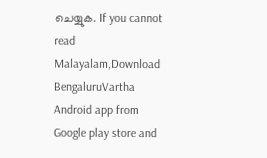ചെയ്യുക. If you cannot read Malayalam,Download BengaluruVartha Android app from Google play store and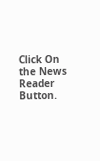Click On the News Reader Button.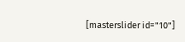[masterslider id="10"]